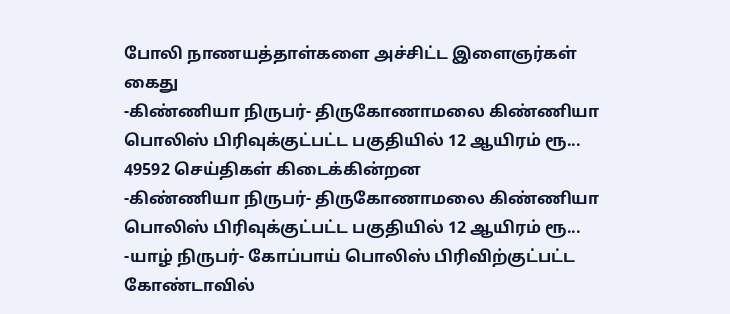போலி நாணயத்தாள்களை அச்சிட்ட இளைஞர்கள் கைது
-கிண்ணியா நிருபர்- திருகோணாமலை கிண்ணியா பொலிஸ் பிரிவுக்குட்பட்ட பகுதியில் 12 ஆயிரம் ரூ...
49592 செய்திகள் கிடைக்கின்றன
-கிண்ணியா நிருபர்- திருகோணாமலை கிண்ணியா பொலிஸ் பிரிவுக்குட்பட்ட பகுதியில் 12 ஆயிரம் ரூ...
-யாழ் நிருபர்- கோப்பாய் பொலிஸ் பிரிவிற்குட்பட்ட கோண்டாவில்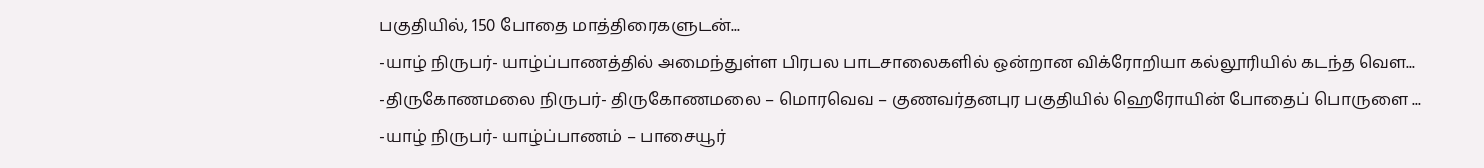பகுதியில், 150 போதை மாத்திரைகளுடன்...
-யாழ் நிருபர்- யாழ்ப்பாணத்தில் அமைந்துள்ள பிரபல பாடசாலைகளில் ஒன்றான விக்ரோறியா கல்லூரியில் கடந்த வெள...
-திருகோணமலை நிருபர்- திருகோணமலை – மொரவெவ – குணவர்தனபுர பகுதியில் ஹெரோயின் போதைப் பொருளை ...
-யாழ் நிருபர்- யாழ்ப்பாணம் – பாசையூர்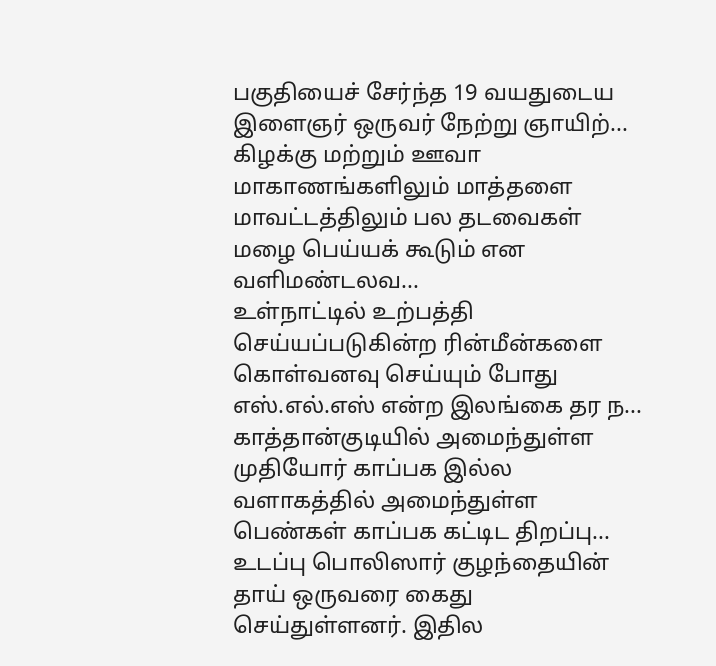பகுதியைச் சேர்ந்த 19 வயதுடைய இளைஞர் ஒருவர் நேற்று ஞாயிற்...
கிழக்கு மற்றும் ஊவா மாகாணங்களிலும் மாத்தளை மாவட்டத்திலும் பல தடவைகள் மழை பெய்யக் கூடும் என வளிமண்டலவ...
உள்நாட்டில் உற்பத்தி செய்யப்படுகின்ற ரின்மீன்களை கொள்வனவு செய்யும் போது எஸ்.எல்.எஸ் என்ற இலங்கை தர ந...
காத்தான்குடியில் அமைந்துள்ள முதியோர் காப்பக இல்ல வளாகத்தில் அமைந்துள்ள பெண்கள் காப்பக கட்டிட திறப்பு...
உடப்பு பொலிஸார் குழந்தையின் தாய் ஒருவரை கைது செய்துள்ளனர். இதில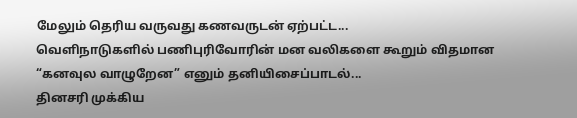மேலும் தெரிய வருவது கணவருடன் ஏற்பட்ட...
வெளிநாடுகளில் பணிபுரிவோரின் மன வலிகளை கூறும் விதமான “கனவுல வாழுறேன” எனும் தனியிசைப்பாடல்...
தினசரி முக்கிய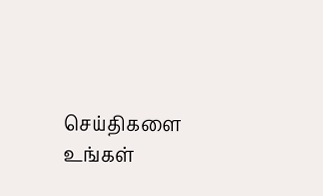செய்திகளை உங்கள்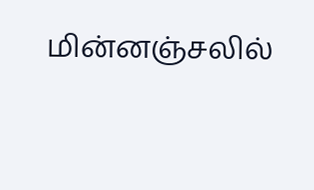மின்னஞ்சலில்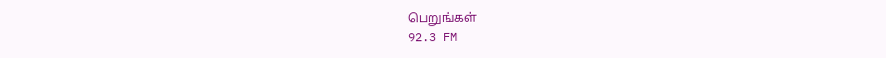பெறுங்கள்
92.3 FM